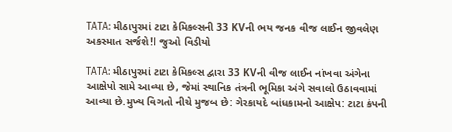TATA: મીઠાપુરમાં ટાટા કેમિકલ્સની 33 KVની ભય જનક વીજ લાઈન જીવલેણ અકસ્માત સર્જશે!I જુઓ વિડીયો

TATA: મીઠાપુરમાં ટાટા કેમિકલ્સ દ્વારા 33 KVની વીજ લાઈન નાંખવા અંગેના આક્ષેપો સામે આવ્યા છે, જેમાં સ્થાનિક તંત્રની ભૂમિકા અંગે સવાલો ઉઠાવવામાં આવ્યા છે.મુખ્ય વિગતો નીચે મુજબ છે: ગેરકાયદે બાંધકામનો આક્ષેપ: ટાટા કંપની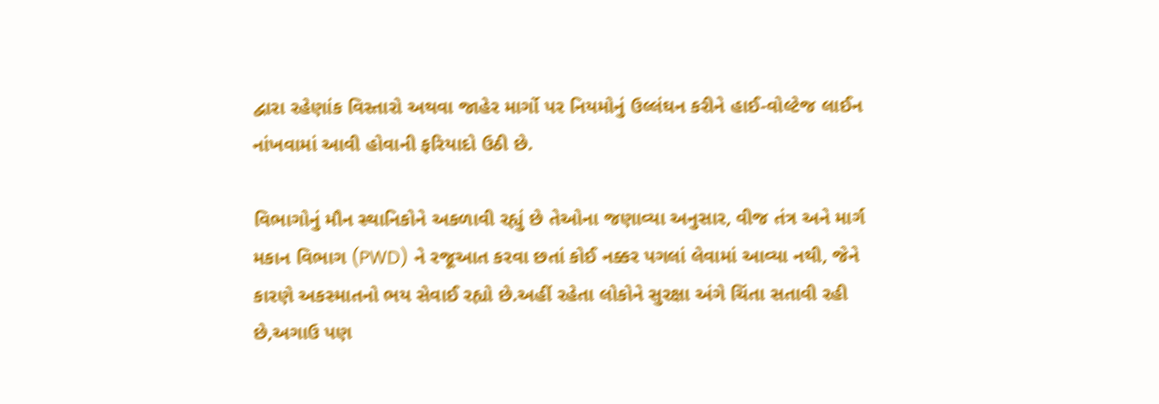દ્વારા રહેણાંક વિસ્તારો અથવા જાહેર માર્ગો પર નિયમોનું ઉલ્લંઘન કરીને હાઈ-વોલ્ટેજ લાઈન નાંખવામાં આવી હોવાની ફરિયાદો ઉઠી છે.

વિભાગોનું મૌન સ્થાનિકોને અકળાવી રહ્યું છે તેઓના જણાવ્યા અનુસાર, વીજ તંત્ર અને માર્ગ મકાન વિભાગ (PWD) ને રજૂઆત કરવા છતાં કોઈ નક્કર પગલાં લેવામાં આવ્યા નથી, જેને કારણે અકસ્માતનો ભય સેવાઈ રહ્યો છે.અહીં રહેતા લોકોને સુરક્ષા અંગે ચિંતા સતાવી રહી છે,અગાઉ પણ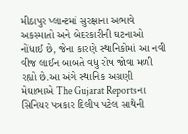મીઠાપુર પ્લાન્ટમાં સુરક્ષાના અભાવે અકસ્માતો અને બેદરકારીની ઘટનાઓ નોંધાઈ છે, જેના કારણે સ્થાનિકોમાં આ નવી વીજ લાઈન બાબતે વધુ રોષ જોવા મળી રહ્યો છે.આ અંગે સ્થાનિક અગ્રણી મેઘાભાએ The Gujarat Reportsના સિનિયર પત્રકાર દિલીપ પટેલ સાથેની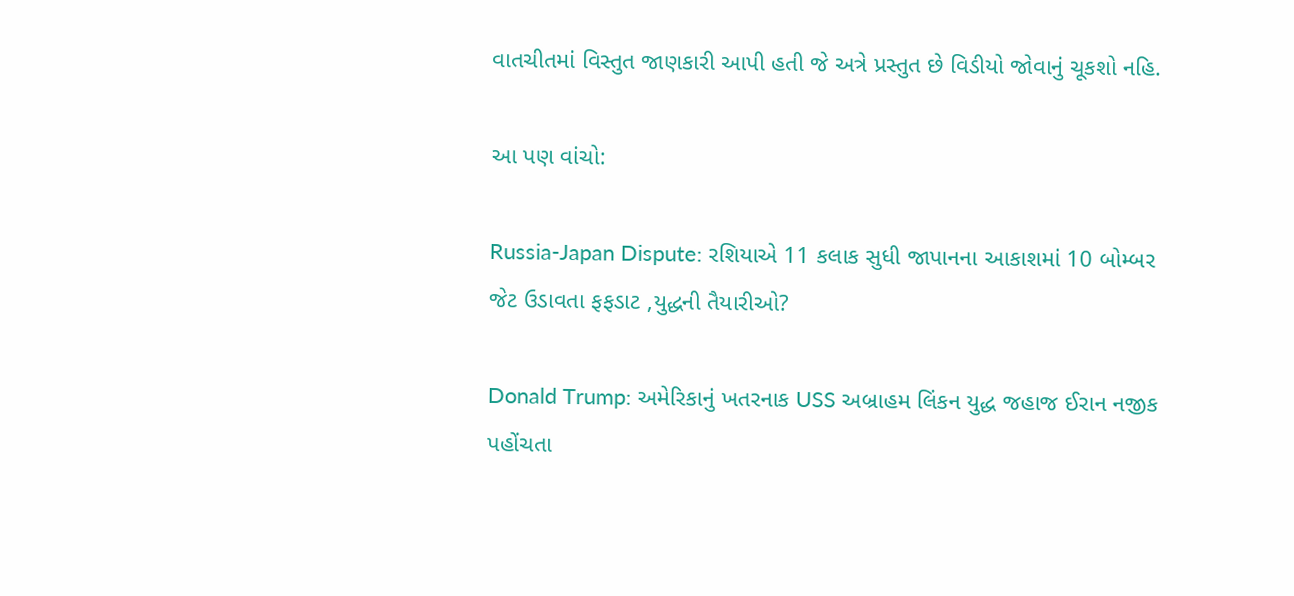વાતચીતમાં વિસ્તુત જાણકારી આપી હતી જે અત્રે પ્રસ્તુત છે વિડીયો જોવાનું ચૂકશો નહિ.

આ પણ વાંચો:

Russia-Japan Dispute: રશિયાએ 11 કલાક સુધી જાપાનના આકાશમાં 10 બોમ્બર જેટ ઉડાવતા ફફડાટ ,યુદ્ધની તૈયારીઓ?

Donald Trump: અમેરિકાનું ખતરનાક USS અબ્રાહમ લિંકન યુદ્ધ જહાજ ઈરાન નજીક પહોંચતા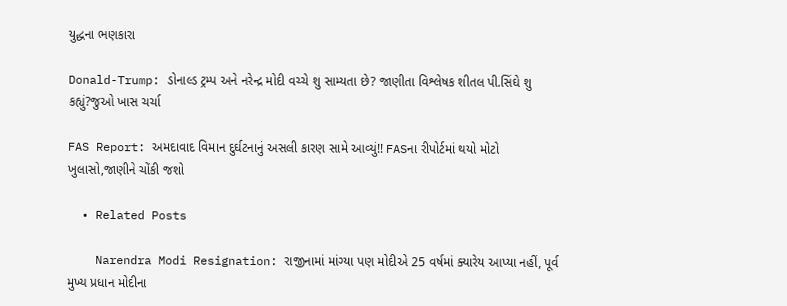યુદ્ધના ભણકારા

Donald-Trump: ડોનાલ્ડ ટ્રમ્પ અને નરેન્દ્ર મોદી વચ્ચે શુ સામ્યતા છે? જાણીતા વિશ્લેષક શીતલ પી.સિંઘે શુ કહ્યું?જુઓ ખાસ ચર્ચા

FAS Report: અમદાવાદ વિમાન દુર્ઘટનાનું અસલી કારણ સામે આવ્યું!! FASના રીપોર્ટમાં થયો મોટો ખુલાસો,જાણીને ચોંકી જશો

  • Related Posts

    Narendra Modi Resignation: રાજીનામાં માંગ્યા પણ મોદીએ 25 વર્ષમાં ક્યારેય આપ્યા નહીં, પૂર્વ મુખ્ય પ્રધાન મોદીના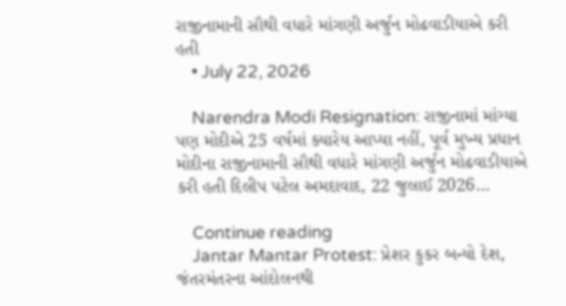રાજીનામાની સૌથી વધારે માંગણી અર્જુન મોઢવાડીયાએ કરી હતી
    • July 22, 2026

    Narendra Modi Resignation: રાજીનામાં માંગ્યા પણ મોદીએ 25 વર્ષમાં ક્યારેય આપ્યા નહીં, પૂર્વ મુખ્ય પ્રધાન મોદીના રાજીનામાની સૌથી વધારે માંગણી અર્જુન મોઢવાડીયાએ કરી હતી દિલીપ પટેલ અમદાવાદ, 22 જુલાઈ 2026…

    Continue reading
    Jantar Mantar Protest: પ્રેશર કુકર બન્યો દેશ, જંતરમંતરના આંદોલનથી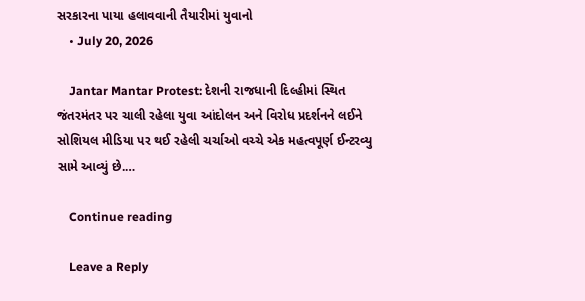સરકારના પાયા હલાવવાની તૈયારીમાં યુવાનો
    • July 20, 2026

    Jantar Mantar Protest: દેશની રાજધાની દિલ્હીમાં સ્થિત જંતરમંતર પર ચાલી રહેલા યુવા આંદોલન અને વિરોધ પ્રદર્શનને લઈને સોશિયલ મીડિયા પર થઈ રહેલી ચર્ચાઓ વચ્ચે એક મહત્વપૂર્ણ ઈન્ટરવ્યુ સામે આવ્યું છે.…

    Continue reading

    Leave a Reply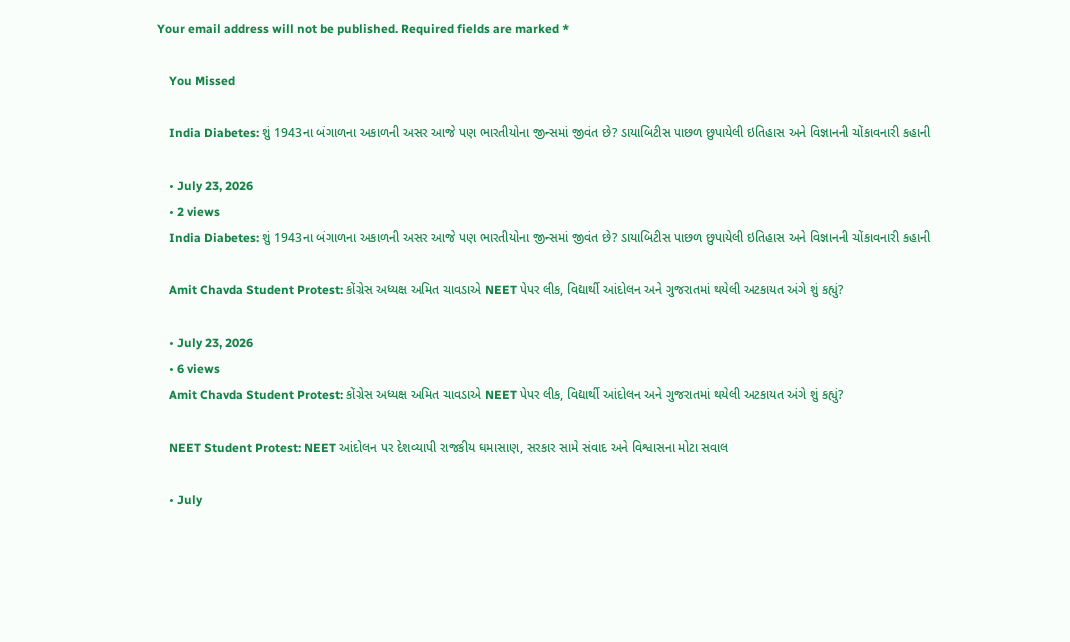Your email address will not be published. Required fields are marked *

    You Missed

    India Diabetes: શું 1943ના બંગાળના અકાળની અસર આજે પણ ભારતીયોના જીન્સમાં જીવંત છે? ડાયાબિટીસ પાછળ છુપાયેલી ઇતિહાસ અને વિજ્ઞાનની ચોંકાવનારી કહાની

    • July 23, 2026
    • 2 views
    India Diabetes: શું 1943ના બંગાળના અકાળની અસર આજે પણ ભારતીયોના જીન્સમાં જીવંત છે? ડાયાબિટીસ પાછળ છુપાયેલી ઇતિહાસ અને વિજ્ઞાનની ચોંકાવનારી કહાની

    Amit Chavda Student Protest: કોંગ્રેસ અધ્યક્ષ અમિત ચાવડાએ NEET પેપર લીક, વિદ્યાર્થી આંદોલન અને ગુજરાતમાં થયેલી અટકાયત અંગે શું કહ્યું?

    • July 23, 2026
    • 6 views
    Amit Chavda Student Protest: કોંગ્રેસ અધ્યક્ષ અમિત ચાવડાએ NEET પેપર લીક, વિદ્યાર્થી આંદોલન અને ગુજરાતમાં થયેલી અટકાયત અંગે શું કહ્યું?

    NEET Student Protest: NEET આંદોલન પર દેશવ્યાપી રાજકીય ઘમાસાણ, સરકાર સામે સંવાદ અને વિશ્વાસના મોટા સવાલ

    • July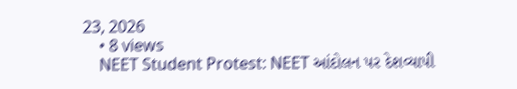23, 2026
    • 8 views
    NEET Student Protest: NEET આંદોલન પર દેશવ્યાપી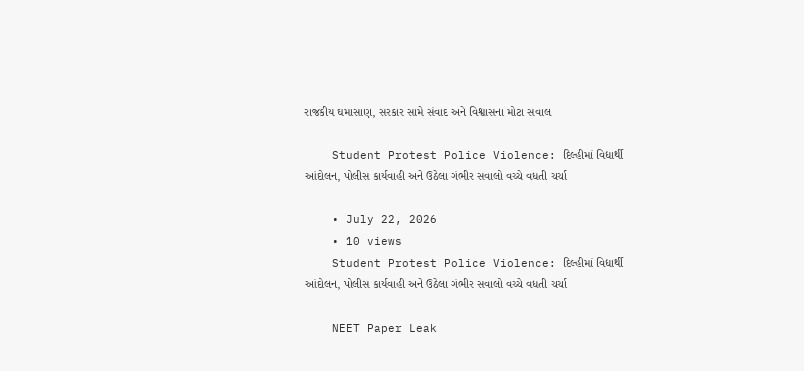રાજકીય ઘમાસાણ, સરકાર સામે સંવાદ અને વિશ્વાસના મોટા સવાલ

    Student Protest Police Violence: દિલ્હીમાં વિદ્યાર્થી આંદોલન, પોલીસ કાર્યવાહી અને ઉઠેલા ગંભીર સવાલો વચ્ચે વધતી ચર્ચા

    • July 22, 2026
    • 10 views
    Student Protest Police Violence: દિલ્હીમાં વિદ્યાર્થી આંદોલન, પોલીસ કાર્યવાહી અને ઉઠેલા ગંભીર સવાલો વચ્ચે વધતી ચર્ચા

    NEET Paper Leak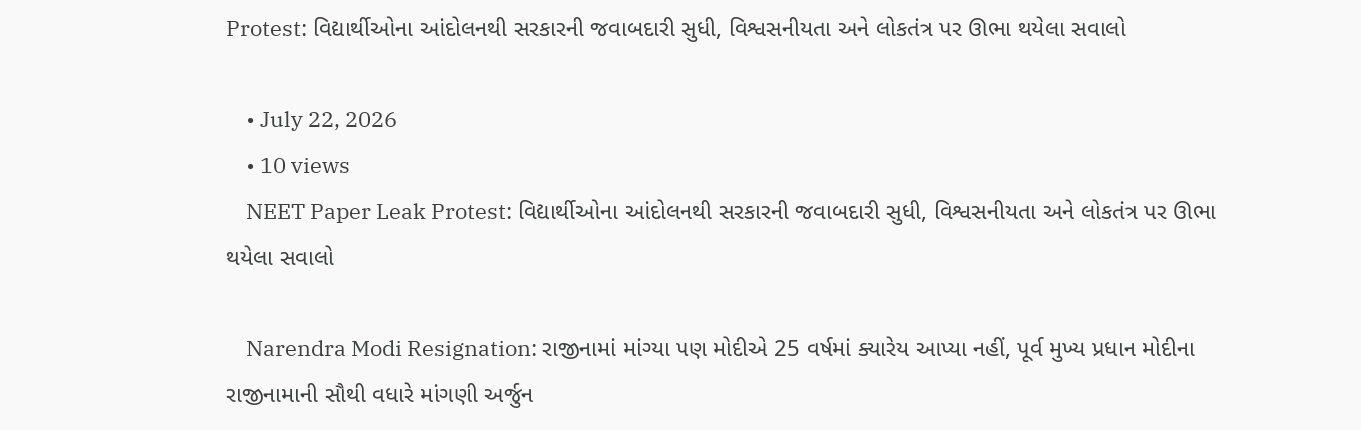Protest: વિદ્યાર્થીઓના આંદોલનથી સરકારની જવાબદારી સુધી, વિશ્વસનીયતા અને લોકતંત્ર પર ઊભા થયેલા સવાલો

    • July 22, 2026
    • 10 views
    NEET Paper Leak Protest: વિદ્યાર્થીઓના આંદોલનથી સરકારની જવાબદારી સુધી, વિશ્વસનીયતા અને લોકતંત્ર પર ઊભા થયેલા સવાલો

    Narendra Modi Resignation: રાજીનામાં માંગ્યા પણ મોદીએ 25 વર્ષમાં ક્યારેય આપ્યા નહીં, પૂર્વ મુખ્ય પ્રધાન મોદીના રાજીનામાની સૌથી વધારે માંગણી અર્જુન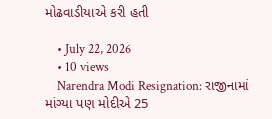મોઢવાડીયાએ કરી હતી

    • July 22, 2026
    • 10 views
    Narendra Modi Resignation: રાજીનામાં માંગ્યા પણ મોદીએ 25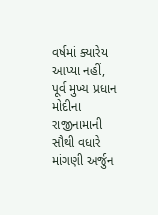વર્ષમાં ક્યારેય આપ્યા નહીં, પૂર્વ મુખ્ય પ્રધાન મોદીના રાજીનામાની સૌથી વધારે માંગણી અર્જુન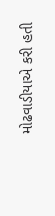મોઢવાડીયાએ કરી હતી